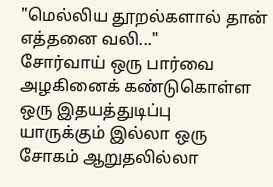"மெல்லிய தூறல்களால் தான் எத்தனை வலி..."
சோர்வாய் ஒரு பார்வை
அழகினைக் கண்டுகொள்ள
ஒரு இதயத்துடிப்பு
யாருக்கும் இல்லா ஒரு
சோகம் ஆறுதலில்லா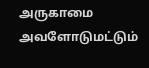அருகாமை அவளோடுமட்டும்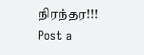நிரந்தர!!!
Post a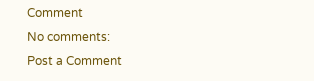Comment
No comments:
Post a Comment